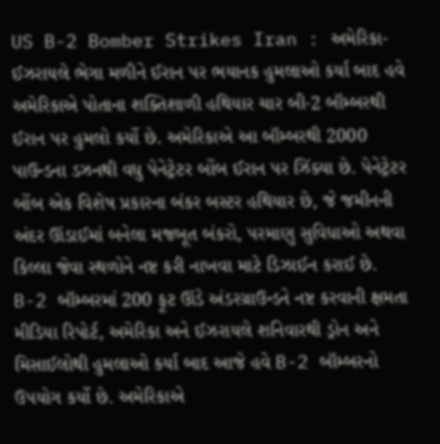US B-2 Bomber Strikes Iran : અમેરિકા-ઈઝરાયલે ભેગા મળીને ઈરાન પર ભયાનક હુમલાઓ કર્યા બાદ હવે અમેરિકાએ પોતાના શક્તિશાળી હથિયાર ચાર બી-2 બૉમ્બરથી ઈરાન પર હુમલો કર્યો છે. અમેરિકાએ આ બૉમ્બરથી 2000 પાઉન્ડના ડઝનથી વધુ પેનેટ્રેટર બોંબ ઈરાન પર ઝિંક્યા છે. પેનેટ્રેટર બોંબ એક વિશેષ પ્રકારના બંકર બસ્ટર હથિયાર છે, જે જમીનની અંદર ઊંડાઈમાં બનેલા મજબૂત બંકરો, પરમાણુ સુવિધાઓ અથવા કિલ્લા જેવા સ્થળોને નષ્ટ કરી નાખવા માટે ડિઝાઈન કરાઈ છે.
B-2 બૉમ્બરમાં 200 ફૂટ ઊંડે અંડરગ્રાઉન્ડને નષ્ટ કરવાની ક્ષમતા
મીડિયા રિપોર્ટ, અમેરિકા અને ઈઝરાયલે શનિવારથી ડ્રોન અને મિસાઈલોથી હુમલાઓ કર્યા બાદ આજે હવે B-2 બૉમ્બરનો ઉપયોગ કર્યો છે. અમેરિકાએ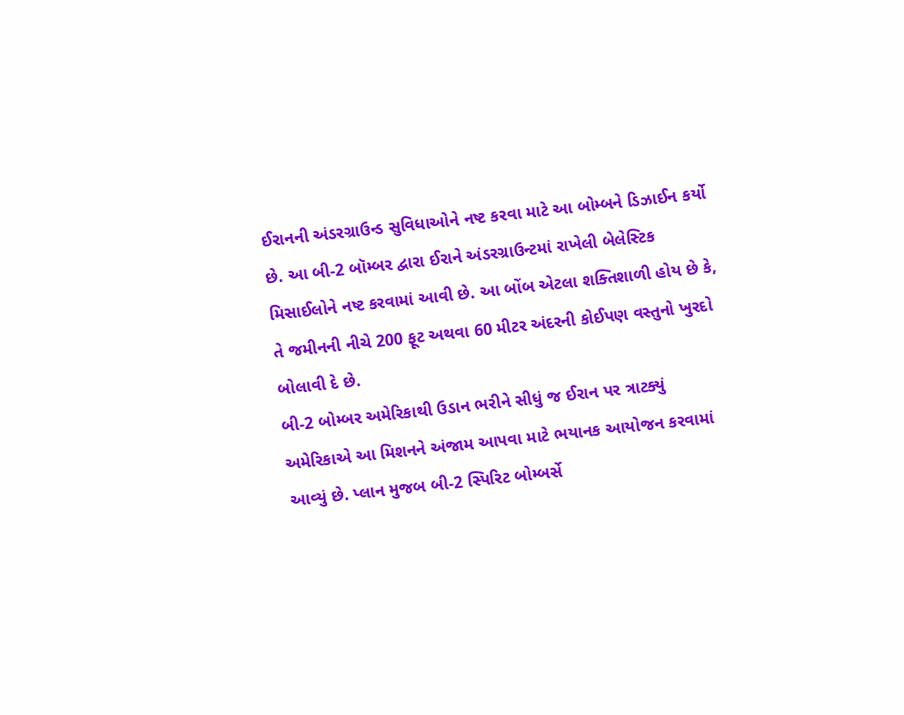ઈરાનની અંડરગ્રાઉન્ડ સુવિધાઓને નષ્ટ કરવા માટે આ બોમ્બને ડિઝાઈન કર્યો છે. આ બી-2 બૉમ્બર દ્વારા ઈરાને અંડરગ્રાઉન્ટમાં રાખેલી બેલેસ્ટિક મિસાઈલોને નષ્ટ કરવામાં આવી છે. આ બોંબ એટલા શક્તિશાળી હોય છે કે, તે જમીનની નીચે 200 ફૂટ અથવા 60 મીટર અંદરની કોઈપણ વસ્તુનો ખુરદો બોલાવી દે છે.
બી-2 બોમ્બર અમેરિકાથી ઉડાન ભરીને સીધું જ ઈરાન પર ત્રાટક્યું
અમેરિકાએ આ મિશનને અંજામ આપવા માટે ભયાનક આયોજન કરવામાં આવ્યું છે. પ્લાન મુજબ બી-2 સ્પિરિટ બોમ્બર્સે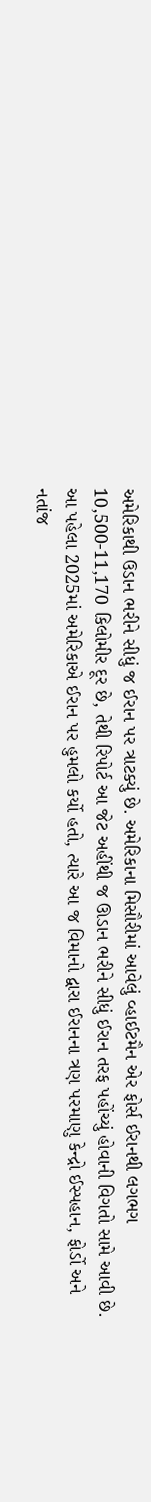અમેરિકાથી ઉડાન ભરીને સીધું જ ઈરાન પર ત્રાટક્યું છે. અમેરિકાના મિસૌરીમાં આવેલું વ્હાઈટમૈન એર ફોર્સ ઈરાનથી લગભગ 10,500-11,170 કિલોમીર દૂર છે, તેથી રિપોર્ટ આ જેટ અહીંથી જ ઊડાન ભરીને સીધું ઈરાન તરફ પહોંચ્યું હોવાની વિગતો સામે આવી છે.
આ પહેલા 2025માં અમેરિકાએ ઈરાન પર હુમલો કર્યો હતો, ત્યારે આ જ વિમાનો દ્વારા ઈરાનના ત્રણ પરમાણુ કેન્દ્રો ઈસ્પહાન, ફોર્ડો અને નતાંજ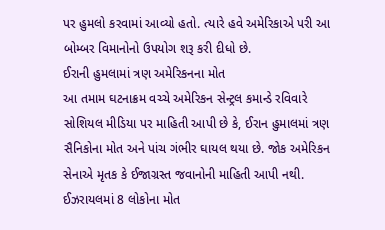પર હુમલો કરવામાં આવ્યો હતો. ત્યારે હવે અમેરિકાએ પરી આ બોમ્બર વિમાનોનો ઉપયોગ શરૂ કરી દીધો છે.
ઈરાની હુમલામાં ત્રણ અમેરિકનના મોત
આ તમામ ઘટનાક્રમ વચ્ચે અમેરિકન સેન્ટ્રલ કમાન્ડે રવિવારે સોશિયલ મીડિયા પર માહિતી આપી છે કે, ઈરાન હુમાલમાં ત્રણ સૈનિકોના મોત અને પાંચ ગંભીર ઘાયલ થયા છે. જોક અમેરિકન સેનાએ મૃતક કે ઈજાગ્રસ્ત જવાનોની માહિતી આપી નથી.
ઈઝરાયલમાં 8 લોકોના મોત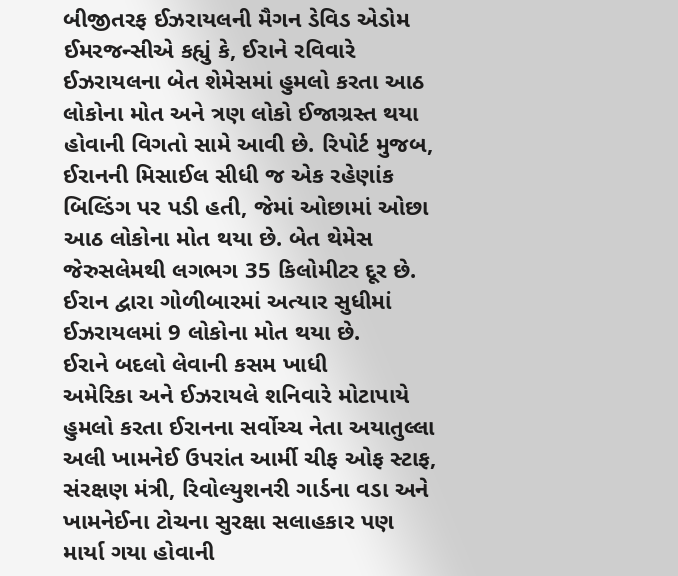બીજીતરફ ઈઝરાયલની મૈગન ડેવિડ એડોમ ઈમરજન્સીએ કહ્યું કે, ઈરાને રવિવારે ઈઝરાયલના બેત શેમેસમાં હુમલો કરતા આઠ લોકોના મોત અને ત્રણ લોકો ઈજાગ્રસ્ત થયા હોવાની વિગતો સામે આવી છે. રિપોર્ટ મુજબ, ઈરાનની મિસાઈલ સીધી જ એક રહેણાંક બિલ્ડિંગ પર પડી હતી, જેમાં ઓછામાં ઓછા આઠ લોકોના મોત થયા છે. બેત થેમેસ જેરુસલેમથી લગભગ 35 કિલોમીટર દૂર છે. ઈરાન દ્વારા ગોળીબારમાં અત્યાર સુધીમાં ઈઝરાયલમાં 9 લોકોના મોત થયા છે.
ઈરાને બદલો લેવાની કસમ ખાધી
અમેરિકા અને ઈઝરાયલે શનિવારે મોટાપાયે હુમલો કરતા ઈરાનના સર્વોચ્ચ નેતા અયાતુલ્લા અલી ખામનેઈ ઉપરાંત આર્મી ચીફ ઓફ સ્ટાફ, સંરક્ષણ મંત્રી, રિવોલ્યુશનરી ગાર્ડના વડા અને ખામનેઈના ટોચના સુરક્ષા સલાહકાર પણ માર્યા ગયા હોવાની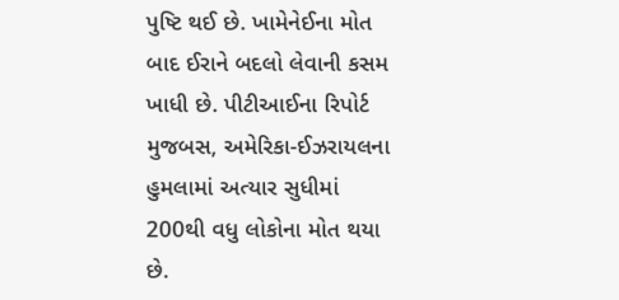પુષ્ટિ થઈ છે. ખામેનેઈના મોત બાદ ઈરાને બદલો લેવાની કસમ ખાધી છે. પીટીઆઈના રિપોર્ટ મુજબસ, અમેરિકા-ઈઝરાયલના હુમલામાં અત્યાર સુધીમાં 200થી વધુ લોકોના મોત થયા છે.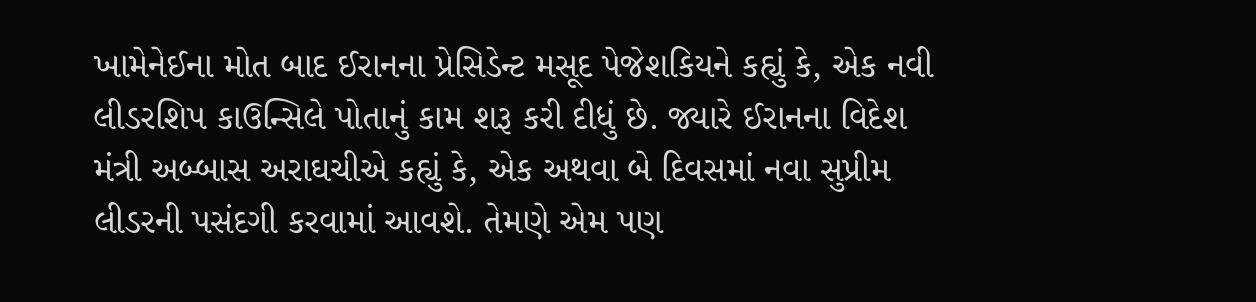ખામેનેઈના મોત બાદ ઈરાનના પ્રેસિડેન્ટ મસૂદ પેજેશકિયને કહ્યું કે, એક નવી લીડરશિપ કાઉન્સિલે પોતાનું કામ શરૂ કરી દીધું છે. જ્યારે ઈરાનના વિદેશ મંત્રી અબ્બાસ અરાઘચીએ કહ્યું કે, એક અથવા બે દિવસમાં નવા સુપ્રીમ લીડરની પસંદગી કરવામાં આવશે. તેમણે એમ પણ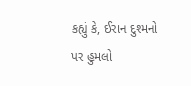કહ્યું કે, ઈરાન દુશ્મનો પર હુમલો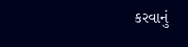કરવાનું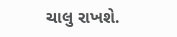ચાલુ રાખશે.